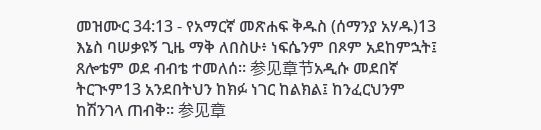መዝሙር 34:13 - የአማርኛ መጽሐፍ ቅዱስ (ሰማንያ አሃዱ)13 እኔስ ባሠቃዩኝ ጊዜ ማቅ ለበስሁ፥ ነፍሴንም በጾም አደከምኋት፤ ጸሎቴም ወደ ብብቴ ተመለሰ። 参见章节አዲሱ መደበኛ ትርጒም13 አንደበትህን ከክፉ ነገር ከልክል፤ ከንፈርህንም ከሽንገላ ጠብቅ። 参见章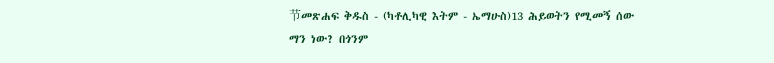节መጽሐፍ ቅዱስ - (ካቶሊካዊ እትም - ኤማሁስ)13 ሕይወትን የሚመኝ ሰው ማን ነው? በጎንም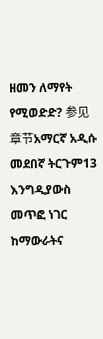ዘመን ለማየት የሚወድድ? 参见章节አማርኛ አዲሱ መደበኛ ትርጉም13 እንግዲያውስ መጥፎ ነገር ከማውራትና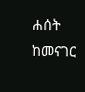ሐሰት ከመናገር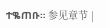ተቈጠቡ። 参见章节 |